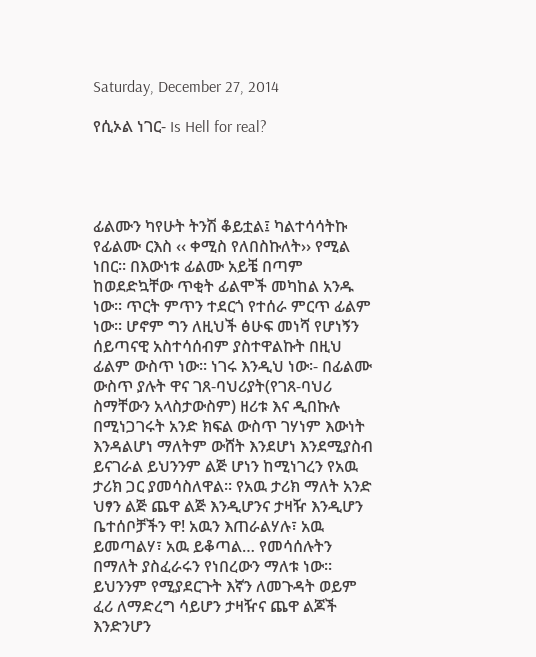Saturday, December 27, 2014

የሲኦል ነገር- Is Hell for real?




ፊልሙን ካየሁት ትንሽ ቆይቷል፤ ካልተሳሳትኩ የፊልሙ ርእስ ‹‹ ቀሚስ የለበስኩለት›› የሚል ነበር፡፡ በእውነቱ ፊልሙ አይቼ በጣም ከወደድኳቸው ጥቂት ፊልሞች መካከል አንዱ ነው፡፡ ጥርት ምጥን ተደርጎ የተሰራ ምርጥ ፊልም ነው፡፡ ሆኖም ግን ለዚህች ፅሁፍ መነሻ የሆነኝን ሰይጣናዊ አስተሳሰብም ያስተዋልኩት በዚህ ፊልም ውስጥ ነው፡፡ ነገሩ እንዲህ ነው፡- በፊልሙ ውስጥ ያሉት ዋና ገጸ-ባህሪያት(የገጸ-ባህሪ ስማቸውን አላስታውስም) ዘሪቱ እና ዲበኩሉ በሚነጋገሩት አንድ ክፍል ውስጥ ገሃነም እውነት እንዳልሆነ ማለትም ውሸት እንደሆነ እንደሚያስብ ይናገራል ይህንንም ልጅ ሆነን ከሚነገረን የአዉ ታሪክ ጋር ያመሳስለዋል፡፡ የአዉ ታሪክ ማለት አንድ ህፃን ልጅ ጨዋ ልጅ እንዲሆንና ታዛዥ እንዲሆን ቤተሰቦቻችን ዋ! አዉን እጠራልሃሉ፣ አዉ ይመጣልሃ፣ አዉ ይቆጣል… የመሳሰሉትን በማለት ያስፈራሩን የነበረውን ማለቱ ነው፡፡ ይህንንም የሚያደርጉት እኛን ለመጉዳት ወይም ፈሪ ለማድረግ ሳይሆን ታዛዥና ጨዋ ልጆች እንድንሆን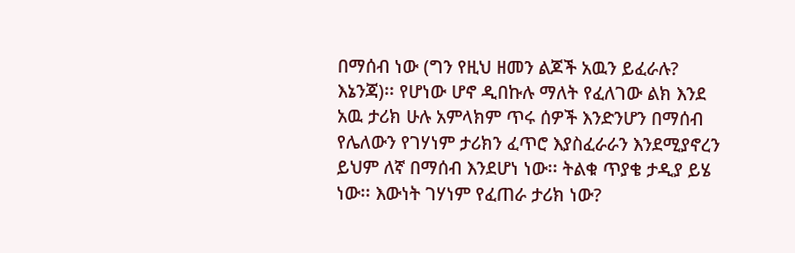በማሰብ ነው (ግን የዚህ ዘመን ልጆች አዉን ይፈራሉ?  እኔንጃ)፡፡ የሆነው ሆኖ ዲበኩሉ ማለት የፈለገው ልክ እንደ አዉ ታሪክ ሁሉ አምላክም ጥሩ ሰዎች እንድንሆን በማሰብ የሌለውን የገሃነም ታሪክን ፈጥሮ እያስፈራራን እንደሚያኖረን ይህም ለኛ በማሰብ እንደሆነ ነው፡፡ ትልቁ ጥያቄ ታዲያ ይሄ ነው፡፡ እውነት ገሃነም የፈጠራ ታሪክ ነው?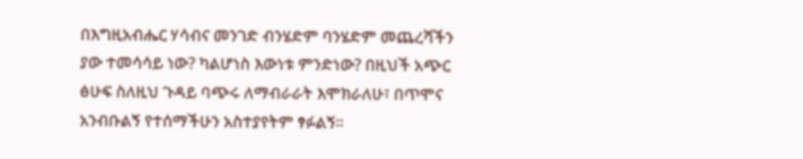በእግዚአብሔር ሃሳብና መንገድ ብንሄድም ባንሄድም መጨረሻችን ያው ተመሳሳይ ነው? ካልሆነስ እውነቱ ምንድነው? በዚህች አጭር ፅሁፍ ስለዚህ ጉዳይ ባጭሩ ለማብራራት እሞክራለሁ፣ በጥሞና አንብቡልኝ የተሰማችሁን አስተያየትም ፃፉልኝ፡፡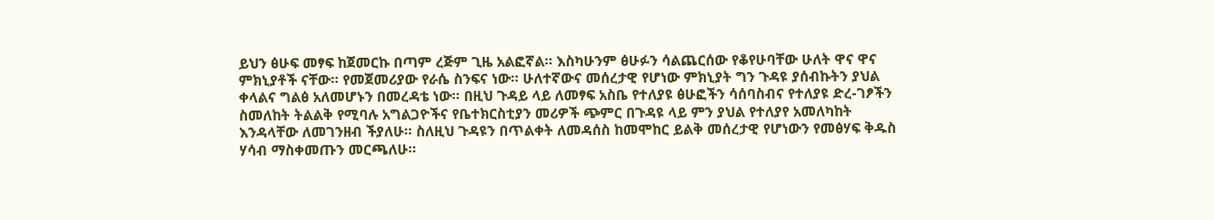ይህን ፅሁፍ መፃፍ ከጀመርኩ በጣም ረጅም ጊዜ አልፎኛል፡፡ እስካሁንም ፅሁፉን ሳልጨርሰው የቆየሁባቸው ሁለት ዋና ዋና ምክኒያቶች ናቸው፡፡ የመጀመሪያው የራሴ ስንፍና ነው፡፡ ሁለተኛውና መሰረታዊ የሆነው ምክኒያት ግን ጉዳዩ ያሰብኩትን ያህል ቀላልና ግልፅ አለመሆኑን በመረዳቴ ነው፡፡ በዚህ ጉዳይ ላይ ለመፃፍ አስቤ የተለያዩ ፅሁፎችን ሳሰባስብና የተለያዩ ድረ-ገፆችን ስመለከት ትልልቅ የሚባሉ አግልጋዮችና የቤተክርስቲያን መሪዎች ጭምር በጉዳዩ ላይ ምን ያህል የተለያየ አመለካከት እንዳላቸው ለመገንዘብ ችያለሁ፡፡ ስለዚህ ጉዳዩን በጥልቀት ለመዳሰስ ከመሞከር ይልቅ መሰረታዊ የሆነውን የመፅሃፍ ቅዱስ ሃሳብ ማስቀመጡን መርጫለሁ፡፡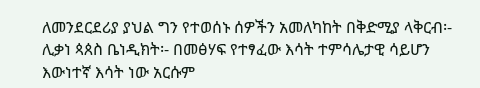ለመንደርደሪያ ያህል ግን የተወሰኑ ሰዎችን አመለካከት በቅድሚያ ላቅርብ፡-
ሊቃነ ጳጰስ ቤነዲክት፡- በመፅሃፍ የተፃፈው እሳት ተምሳሌታዊ ሳይሆን እውነተኛ እሳት ነው አርሱም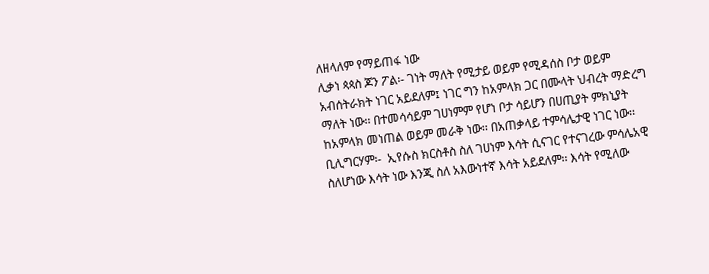ለዘላለም የማይጠፋ ነው
ሊቃነ ጳጳስ ጆን ፖል፡- ገነት ማለት የሚታይ ወይም የሚዳሰስ ቦታ ወይም አብሰትራክት ነገር አይደለም፤ ነገር ግን ከአምላክ ጋር በሙላት ህብረት ማድረግ ማለት ነው፡፡ በተመሳሳይም ገሀነምም የሆነ ቦታ ሳይሆን በሀጢያት ምክኒያት ከአምላክ መነጠል ወይም መራቅ ነው፡፡ በአጠቃላይ ተምሳሌታዊ ነገር ነው፡፡
ቢሊግርሃም፡-  ኢየሱስ ክርስቶስ ስለ ገሀነም እሳት ሲናገር የተናገረው ምሳሌአዊ ስለሆነው እሳት ነው እንጂ ስለ አእውነተኛ እሳት አይደለም፡፡ እሳት የሚለው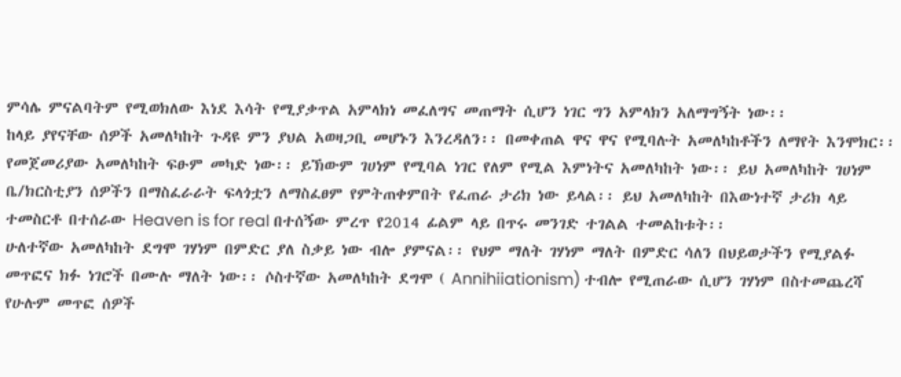ምሳሌ ምናልባትም የሚወክለው እነደ እሳት የሚያቃጥል አምላክነ መፈለግና መጠማት ሲሆን ነገር ግን አምላክን አለማግኝት ነው፡፡
ከላይ ያየናቸው ሰዎች አመለካከት ጉዳዩ ምን ያህል አወዛጋቢ መሆኑን እንረዳለን፡፡ በመቀጠል ዋና ዋና የሚባሉት አመለካከቶችን ለማየት እንሞክር፡፡
የመጀመሪያው አመለካከት ፍፁም መካድ ነው፡፡ ይኽውም ገሀነም የሚባል ነገር የለም የሚል እምነትና አመለካከት ነው፡፡ ይህ አመለካከት ገሀነም ቤ/ክርስቲያን ሰዎችን በማስፈራራት ፍላጎቷን ለማስፈፀም የምትጠቀምበት የፈጠራ ታሪክ ነው ይላል፡፡ ይህ አመለካከት በእውነተኛ ታሪክ ላይ ተመስርቶ በተሰራው Heaven is for real በተሰኝው ምረጥ የ2014 ፊልም ላይ በጥሩ መንገድ ተገልል ተመልከቱት፡፡
ሁለተኛው አመለካከት ደግሞ ገሃነም በምድር ያለ ስቃይ ነው ብሎ ያምናል፡፡ የህም ማለት ገሃነም ማለት በምድር ሳለን በህይወታችን የሚያልፉ መጥፎና ክፉ ነገሮች በሙሉ ማለት ነው፡፡ ሶስተኛው አመለካከት ደግሞ ( Annihiiationism) ተብሎ የሚጠራው ሲሆን ገሃነም በስተመጨረሻ የሁሉም መጥፎ ሰዎች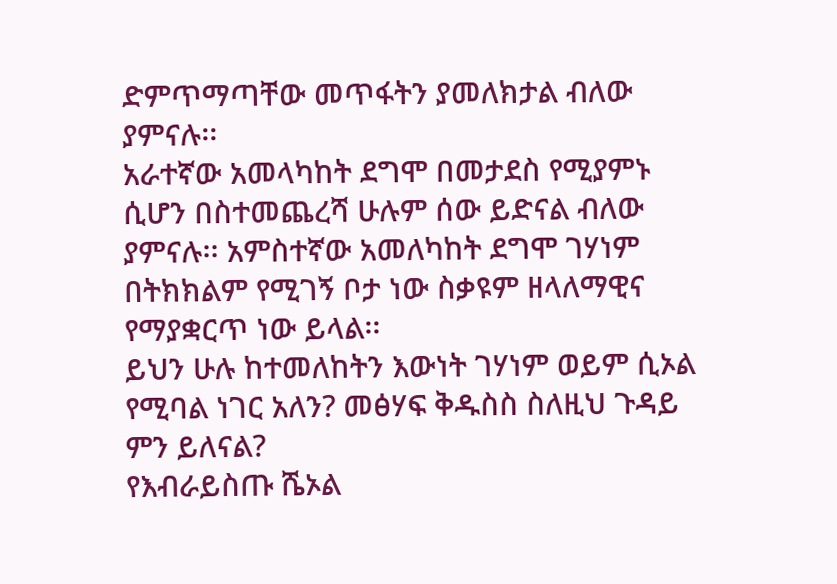ድምጥማጣቸው መጥፋትን ያመለክታል ብለው ያምናሉ፡፡
አራተኛው አመላካከት ደግሞ በመታደስ የሚያምኑ ሲሆን በስተመጨረሻ ሁሉም ሰው ይድናል ብለው ያምናሉ፡፡ አምስተኛው አመለካከት ደግሞ ገሃነም በትክክልም የሚገኝ ቦታ ነው ስቃዩም ዘላለማዊና የማያቋርጥ ነው ይላል፡፡
ይህን ሁሉ ከተመለከትን እውነት ገሃነም ወይም ሲኦል የሚባል ነገር አለን? መፅሃፍ ቅዱስስ ስለዚህ ጉዳይ ምን ይለናል?
የእብራይስጡ ሼኦል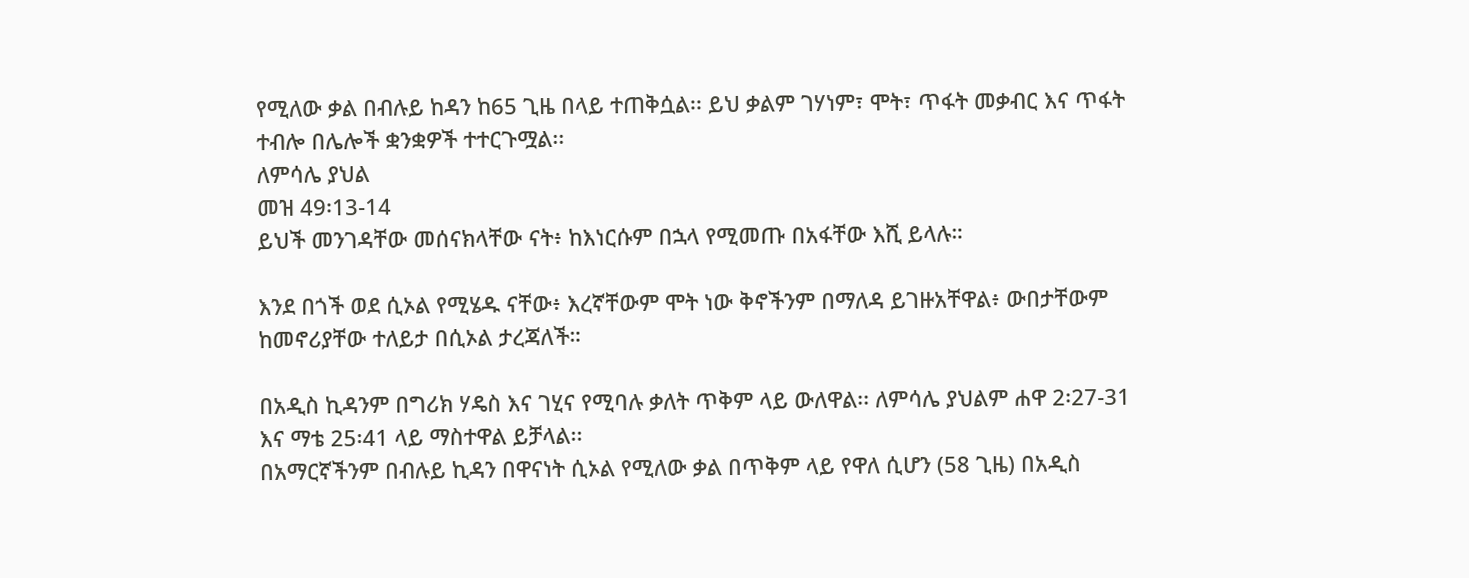የሚለው ቃል በብሉይ ከዳን ከ65 ጊዜ በላይ ተጠቅሷል፡፡ ይህ ቃልም ገሃነም፣ ሞት፣ ጥፋት መቃብር እና ጥፋት ተብሎ በሌሎች ቋንቋዎች ተተርጉሟል፡፡
ለምሳሌ ያህል
መዝ 49፡13-14
ይህች መንገዳቸው መሰናክላቸው ናት፥ ከእነርሱም በኋላ የሚመጡ በአፋቸው እሺ ይላሉ።

እንደ በጎች ወደ ሲኦል የሚሄዱ ናቸው፥ እረኛቸውም ሞት ነው ቅኖችንም በማለዳ ይገዙአቸዋል፥ ውበታቸውም ከመኖሪያቸው ተለይታ በሲኦል ታረጃለች።

በአዲስ ኪዳንም በግሪክ ሃዴስ እና ገሂና የሚባሉ ቃለት ጥቅም ላይ ውለዋል፡፡ ለምሳሌ ያህልም ሐዋ 2፡27-31 እና ማቴ 25፡41 ላይ ማስተዋል ይቻላል፡፡
በአማርኛችንም በብሉይ ኪዳን በዋናነት ሲኦል የሚለው ቃል በጥቅም ላይ የዋለ ሲሆን (58 ጊዜ) በአዲስ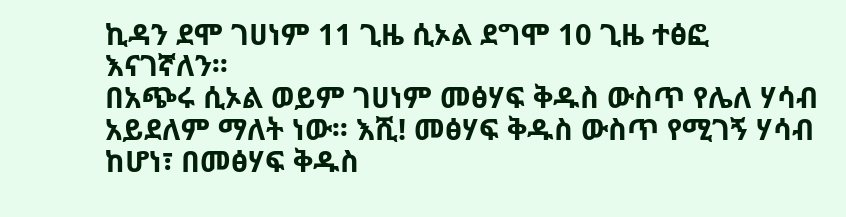ኪዳን ደሞ ገሀነም 11 ጊዜ ሲኦል ደግሞ 10 ጊዜ ተፅፎ እናገኛለን፡፡
በአጭሩ ሲኦል ወይም ገሀነም መፅሃፍ ቅዱስ ውስጥ የሌለ ሃሳብ አይደለም ማለት ነው፡፡ እሺ! መፅሃፍ ቅዱስ ውስጥ የሚገኝ ሃሳብ ከሆነ፣ በመፅሃፍ ቅዱስ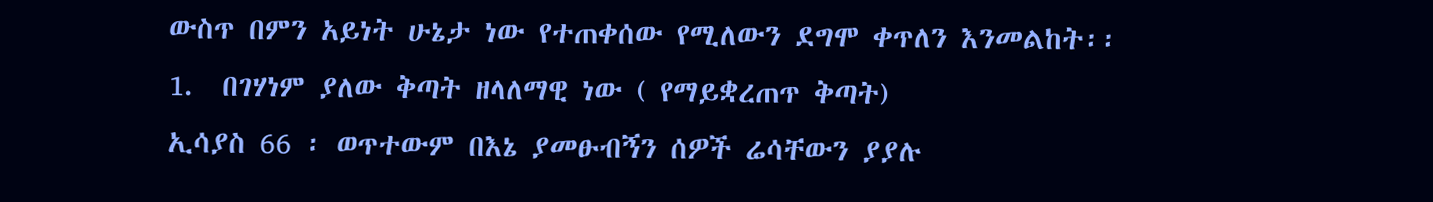ውስጥ በምን አይነት ሁኔታ ነው የተጠቀሰው የሚለውን ደግሞ ቀጥለን እንመልከት፡፡
1.  በገሃነም ያለው ቅጣት ዘላለማዊ ነው ( የማይቋረጠጥ ቅጣት)
ኢሳያስ 66 ፡ ወጥተውም በእኔ ያመፁብኝን ሰዎች ሬሳቸውን ያያሉ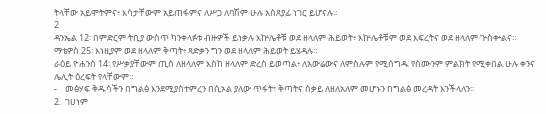ትላቸው አይሞትምና፥ እሳታቸውም አይጠፋምና ለሥጋ ለባሽም ሁሉ አስጸያፊ ነገር ይሆናሉ።
2
ዳንኤል 12፡ በምድርም ትቢያ ውስጥ ካንቀላፉቱ ብዙዎች ይነቃሉ እኵሌቶቹ ወደ ዘላለም ሕይወት፥ እኵሌቶቹም ወደ እፍረትና ወደ ዘላለም ጕስቍልና።
ማቴዎስ 25፡ እነዚያም ወደ ዘላለም ቅጣት፥ ጻድቃን ግን ወደ ዘላለም ሕይወት ይሄዳሉ።
ራዕይ ዮሐንስ 14፡ የሥቃያቸውም ጢስ ለዘላለም እስከ ዘላለም ድረስ ይወጣል፥ ለአውሬውና ለምስሉም የሚሰግዱ የስሙንም ምልክት የሚቀበል ሁሉ ቀንና ሌሊት ዕረፍት የላቸውም።
-    መፅሃፍ ቅዱሳችን በግልፅ እንደሚያስተምረን በሲኦል ያለው ጥፋት፣ ቅጣትና ስቃይ ለዘለአለም መሆኑን በግልፅ መረዳት እንችላለን፡፡
2.  ገሀነም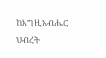ከእግዚአብሔር ህብረት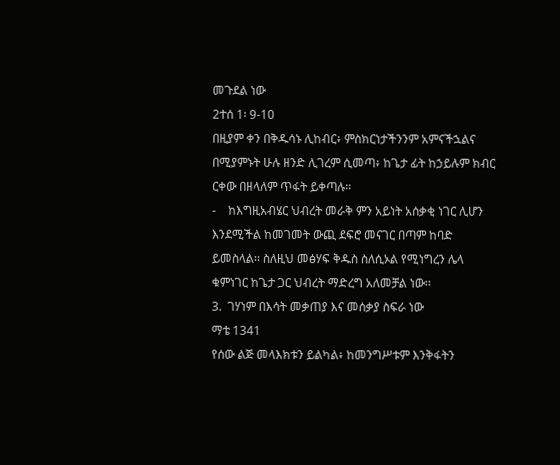መጉደል ነው
2ተሰ 1፡ 9-10
በዚያም ቀን በቅዱሳኑ ሊከብር፥ ምስክርነታችንንም አምናችኋልና በሚያምኑት ሁሉ ዘንድ ሊገረም ሲመጣ፥ ከጌታ ፊት ከኃይሉም ክብር ርቀው በዘላለም ጥፋት ይቀጣሉ።
-    ከእግዚአብሄር ህብረት መራቅ ምን አይነት አሰቃቂ ነገር ሊሆን እንደሚችል ከመገመት ውጪ ደፍሮ መናገር በጣም ከባድ ይመስላል፡፡ ስለዚህ መፅሃፍ ቅዱስ ስለሲኦል የሚነግረን ሌላ ቁምነገር ከጌታ ጋር ህብረት ማድረግ አለመቻል ነው፡፡
3.  ገሃነም በእሳት መቃጠያ እና መሰቃያ ስፍራ ነው
ማቴ 1341
የሰው ልጅ መላእክቱን ይልካል፥ ከመንግሥቱም እንቅፋትን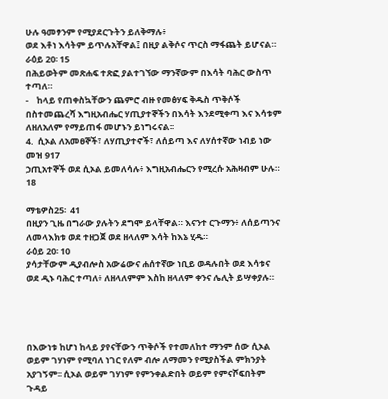ሁሉ ዓመፃንም የሚያደርጉትን ይለቅማሉ፥
ወደ እቶነ እሳትም ይጥሉአቸዋል፤ በዚያ ልቅሶና ጥርስ ማፋጨት ይሆናል።
ራዕይ 20፡ 15
በሕይወትም መጽሐፍ ተጽፎ ያልተገኘው ማንኛውም በእሳት ባሕር ውስጥ ተጣለ።
-    ከላይ የጠቀስኳቸውን ጨምሮ ብዙ የመፅሃፍ ቅዱስ ጥቅሶች በስተመጨረሻ እግዚአብሔር ሃጢያተኞችን በእሳት እንደሚቀጣ እና እሳቱም ለዘለአለም የማይጠፋ መሆኑን ይነግሩናል፡፡
4.  ሲኦል ለአመፀኞች፣ ለሃጢያተኖች፣ ለሰይጣ እና ለሃሰተኛው ነብይ ነው
መዝ 917
ኃጢአተኞች ወደ ሲኦል ይመለሳሉ፥ እግዚአብሔርን የሚረሱ አሕዛብም ሁሉ።
18

ማቴዎስ25፡  41
በዚያን ጊዜ በግራው ያሉትን ደግሞ ይላቸዋል። እናንተ ርጉማን፥ ለሰይጣንና ለመላእክቱ ወደ ተዘጋጀ ወደ ዘላለም እሳት ከእኔ ሂዱ።
ራዕይ 20፡ 10
ያሳታቸውም ዲያብሎስ አውሬውና ሐሰተኛው ነቢይ ወዳሉበት ወደ እሳቱና ወደ ዲኑ ባሕር ተጣለ፥ ለዘላለምም እስከ ዘላለም ቀንና ሌሊት ይሣቀያሉ።




በእውነቱ ከሆነ ከላይ ያየናቸውን ጥቅሶች የተመለከተ ማንም ሰው ሲኦል ወይም ገሃነም የሚባለ ነገር የለም ብሎ ለማመን የሚያስችል ምክንያት አያገኝም፡፡ ሲኦል ወይም ገሃነም የምንቀልድበት ወይም የምናሾፍበትም ጉዳይ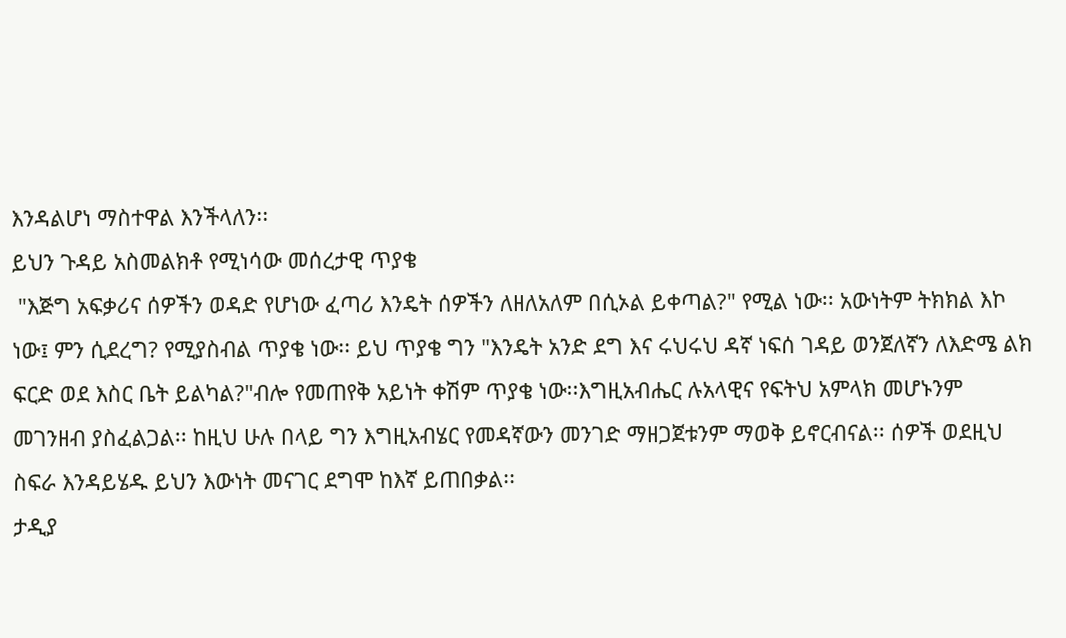እንዳልሆነ ማስተዋል እንችላለን፡፡
ይህን ጉዳይ አስመልክቶ የሚነሳው መሰረታዊ ጥያቄ
 "እጅግ አፍቃሪና ሰዎችን ወዳድ የሆነው ፈጣሪ እንዴት ሰዎችን ለዘለአለም በሲኦል ይቀጣል?" የሚል ነው፡፡ አውነትም ትክክል እኮ ነው፤ ምን ሲደረግ? የሚያስብል ጥያቄ ነው፡፡ ይህ ጥያቄ ግን "እንዴት አንድ ደግ እና ሩህሩህ ዳኛ ነፍሰ ገዳይ ወንጀለኛን ለእድሜ ልክ ፍርድ ወደ እስር ቤት ይልካል?"ብሎ የመጠየቅ አይነት ቀሽም ጥያቄ ነው፡፡እግዚአብሔር ሉአላዊና የፍትህ አምላክ መሆኑንም መገንዘብ ያስፈልጋል፡፡ ከዚህ ሁሉ በላይ ግን እግዚአብሄር የመዳኛውን መንገድ ማዘጋጀቱንም ማወቅ ይኖርብናል፡፡ ሰዎች ወደዚህ ስፍራ እንዳይሄዱ ይህን እውነት መናገር ደግሞ ከእኛ ይጠበቃል፡፡
ታዲያ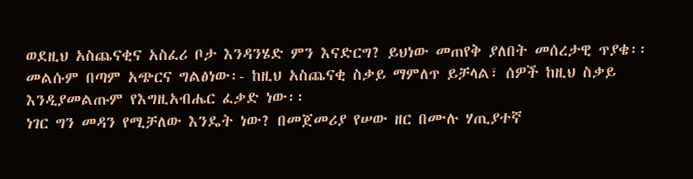ወደዚህ አስጨናቂና አስፈሪ ቦታ እንዳንሄድ ምን እናድርግ? ይህነው መጠየቅ ያለበት መሰረታዊ ጥያቄ፡፡ መልሱም በጣም አጭርና ግልፅነው፡- ከዚህ አስጨናቂ ስቃይ ማምለጥ ይቻላል፣ ሰዎች ከዚህ ስቃይ እንዲያመልጡም የእግዚአብሔር ፈቃድ ነው፡፡
ነገር ግን መዳን የሚቻለው እንዴት ነው? በመጀመሪያ የሠው ዘር በሙሉ ሃጢያተኛ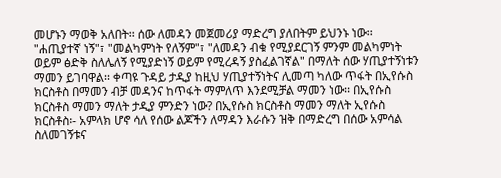መሆኑን ማወቅ አለበት፡፡ ሰው ለመዳን መጀመሪያ ማድረግ ያለበትም ይህንኑ ነው፡፡ "ሐጢያተኛ ነኝ"፣ "መልካምነት የለኝም"፣ "ለመዳን ብቁ የሚያደርገኝ ምንም መልካምነት ወይም ፅድቅ ስለሌለኝ የሚያድነኝ ወይም የሚረዳኝ ያስፈልገኛል" በማለት ሰው ሃጢያተኝነቱን ማመን ይገባዋል፡፡ ቀጣዩ ጉዳይ ታዲያ ከዚህ ሃጢያተኝነትና ሊመጣ ካለው ጥፋት በኢየሱስ ክርስቶስ በማመን ብቻ መዳንና ከጥፋት ማምለጥ እንደሚቻል ማመን ነው፡፡ በኢየሱስ ክርስቶስ ማመን ማለት ታዲያ ምንድን ነው? በኢየሱስ ክርስቶስ ማመን ማለት ኢየሱስ ክርስቶስ፡- አምላክ ሆኖ ሳለ የሰው ልጆችን ለማዳን እራሱን ዝቅ በማድረግ በሰው አምሳል ስለመገኝቱና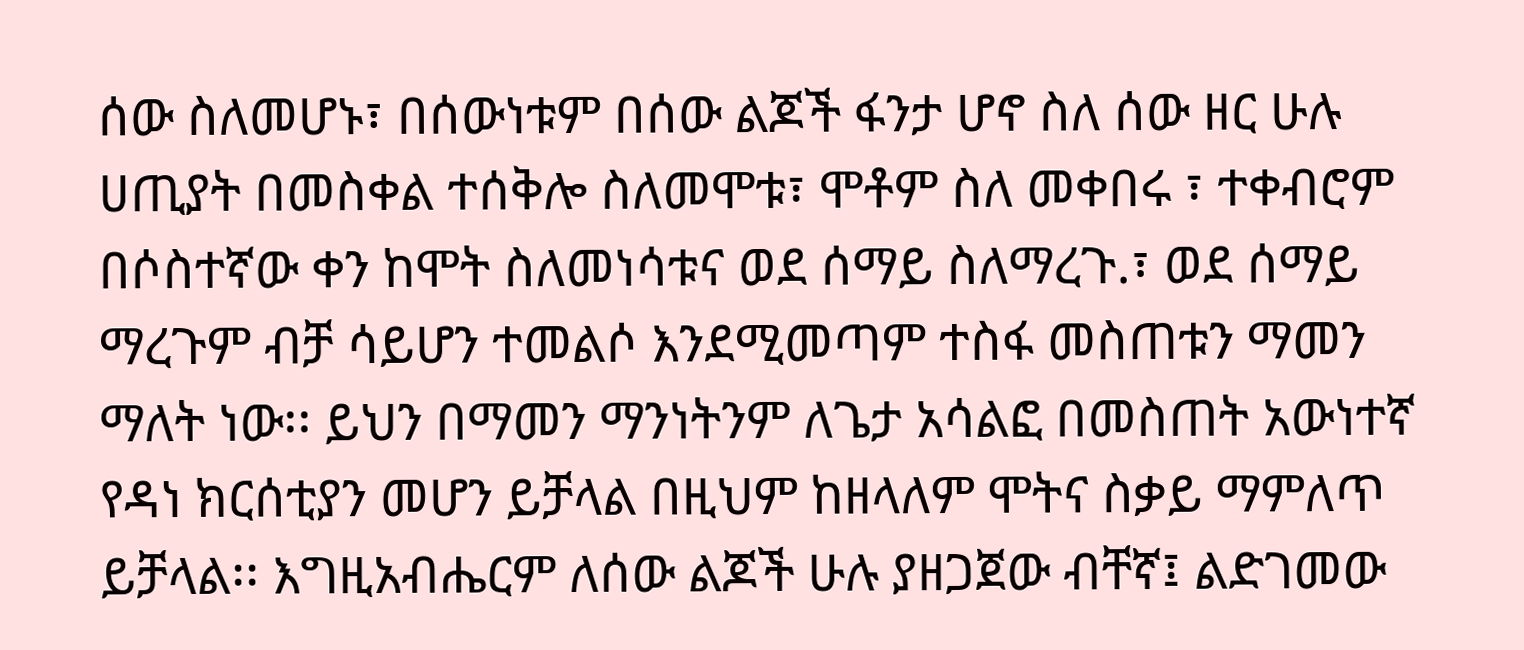ሰው ስለመሆኑ፣ በሰውነቱም በሰው ልጆች ፋንታ ሆኖ ስለ ሰው ዘር ሁሉ ሀጢያት በመስቀል ተሰቅሎ ስለመሞቱ፣ ሞቶም ስለ መቀበሩ ፣ ተቀብሮም በሶስተኛው ቀን ከሞት ስለመነሳቱና ወደ ሰማይ ስለማረጉ.፣ ወደ ሰማይ ማረጉም ብቻ ሳይሆን ተመልሶ እንደሚመጣም ተስፋ መስጠቱን ማመን ማለት ነው፡፡ ይህን በማመን ማንነትንም ለጌታ አሳልፎ በመስጠት አውነተኛ የዳነ ክርሰቲያን መሆን ይቻላል በዚህም ከዘላለም ሞትና ስቃይ ማምለጥ ይቻላል፡፡ እግዚአብሔርም ለሰው ልጆች ሁሉ ያዘጋጀው ብቸኛ፤ ልድገመው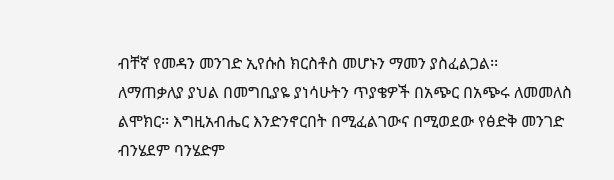ብቸኛ የመዳን መንገድ ኢየሱስ ክርስቶስ መሆኑን ማመን ያስፈልጋል፡፡
ለማጠቃለያ ያህል በመግቢያዬ ያነሳሁትን ጥያቄዎች በአጭር በአጭሩ ለመመለስ ልሞክር፡፡ እግዚአብሔር እንድንኖርበት በሚፈልገውና በሚወደው የፅድቅ መንገድ ብንሄደም ባንሄድም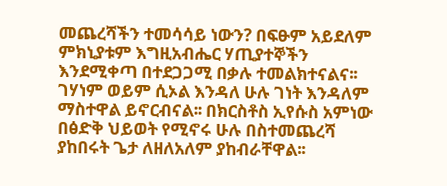መጨረሻችን ተመሳሳይ ነውን? በፍፁም አይደለም ምክኒያቱም እግዚአብሔር ሃጢያተኞችን እንደሚቀጣ በተደጋጋሚ በቃሉ ተመልክተናልና፡፡ ገሃነም ወይም ሲኦል እንዳለ ሁሉ ገነት እንዳለም ማስተዋል ይኖርብናል፡፡ በክርስቶስ ኢየሱስ አምነው በፅድቅ ህይወት የሚኖሩ ሁሉ በስተመጨረሻ ያከበሩት ጌታ ለዘለአለም ያከብራቸዋል፡፡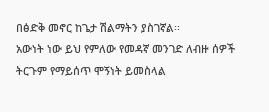በፅድቅ መኖር ከጌታ ሽልማትን ያስገኛል፡፡
አውነት ነው ይህ የምለው የመዳኛ መንገድ ለብዙ ሰዎች ትርጉም የማይሰጥ ሞኝነት ይመስላል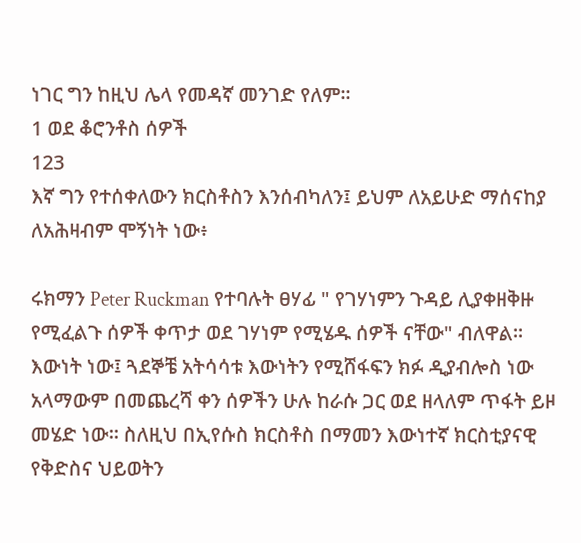ነገር ግን ከዚህ ሌላ የመዳኛ መንገድ የለም፡፡
1 ወደ ቆሮንቶስ ሰዎች
123
እኛ ግን የተሰቀለውን ክርስቶስን እንሰብካለን፤ ይህም ለአይሁድ ማሰናከያ ለአሕዛብም ሞኝነት ነው፥

ሩክማን Peter Ruckman የተባሉት ፀሃፊ " የገሃነምን ጉዳይ ሊያቀዘቅዙ የሚፈልጉ ሰዎች ቀጥታ ወደ ገሃነም የሚሄዱ ሰዎች ናቸው" ብለዋል፡፡ እውነት ነው፤ ጓደኞቼ አትሳሳቱ እውነትን የሚሸፋፍን ክፉ ዲያብሎስ ነው አላማውም በመጨረሻ ቀን ሰዎችን ሁሉ ከራሱ ጋር ወደ ዘላለም ጥፋት ይዞ መሄድ ነው፡፡ ስለዚህ በኢየሱስ ክርስቶስ በማመን እውነተኛ ክርስቲያናዊ የቅድስና ህይወትን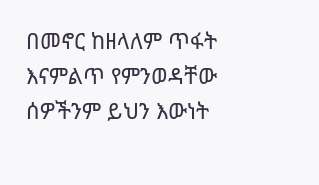በመኖር ከዘላለም ጥፋት እናምልጥ የምንወዳቸው ሰዎችንም ይህን እውነት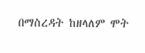በማስረዳት ከዘላለም ሞት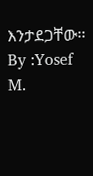እንታደጋቸው፡፡
By :Yosef M.